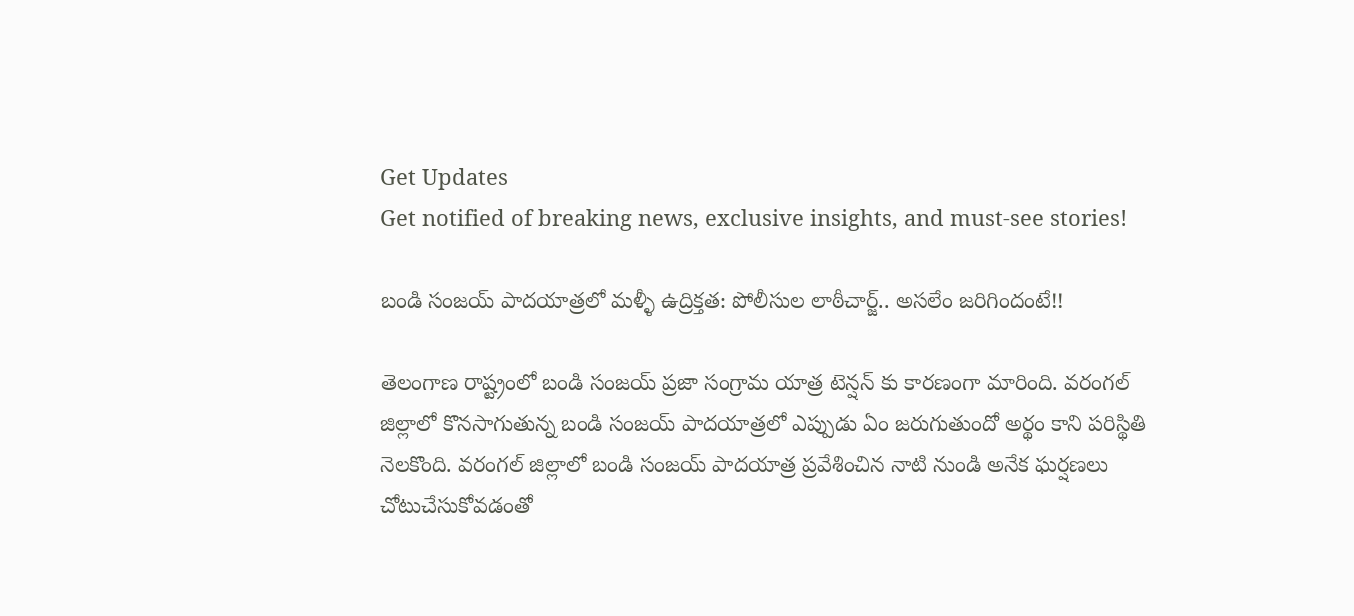Get Updates
Get notified of breaking news, exclusive insights, and must-see stories!

బండి సంజయ్ పాదయాత్రలో మళ్ళీ ఉద్రిక్తత: పోలీసుల లాఠీచార్జ్.. అసలేం జరిగిందంటే!!

తెలంగాణ రాష్ట్రంలో బండి సంజయ్ ప్రజా సంగ్రామ యాత్ర టెన్షన్ కు కారణంగా మారింది. వరంగల్ జిల్లాలో కొనసాగుతున్న బండి సంజయ్ పాదయాత్రలో ఎప్పుడు ఏం జరుగుతుందో అర్థం కాని పరిస్థితి నెలకొంది. వరంగల్ జిల్లాలో బండి సంజయ్ పాదయాత్ర ప్రవేశించిన నాటి నుండి అనేక ఘర్షణలు చోటుచేసుకోవడంతో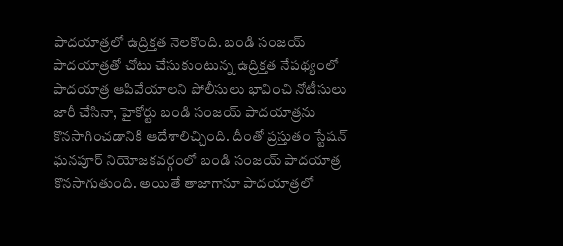పాదయాత్రలో ఉద్రిక్తత నెలకొంది. బండి సంజయ్ పాదయాత్రతో చోటు చేసుకుంటున్న ఉద్రిక్తత నేపథ్యంలో పాదయాత్ర ఆపివేయాలని పోలీసులు భావించి నోటీసులు జారీ చేసినా, హైకోర్టు బండి సంజయ్ పాదయాత్రను కొనసాగించడానికి ఆదేశాలిచ్చింది. దీంతో ప్రస్తుతం స్టేషన్ ఘనపూర్ నియోజకవర్గంలో బండి సంజయ్ పాదయాత్ర కొనసాగుతుంది. అయితే తాజాగానూ పాదయాత్రలో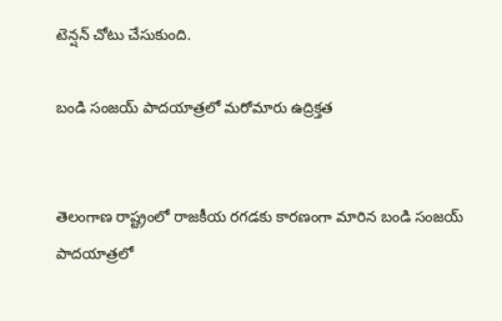టెన్షన్ చోటు చేసుకుంది.

బండి సంజయ్ పాదయాత్రలో మరోమారు ఉద్రిక్తత


తెలంగాణ రాష్ట్రంలో రాజకీయ రగడకు కారణంగా మారిన బండి సంజయ్ పాదయాత్రలో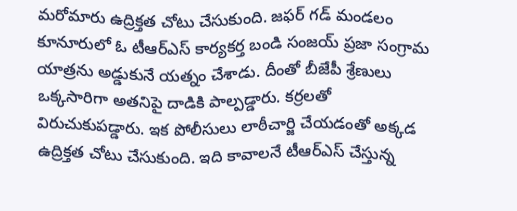మరోమారు ఉద్రిక్తత చోటు చేసుకుంది. జఫర్ గడ్ మండలం కూనూరులో ఓ టీఆర్ఎస్ కార్యకర్త బండి సంజయ్ ప్రజా సంగ్రామ యాత్రను అడ్డుకునే యత్నం చేశాడు. దీంతో బీజేపీ శ్రేణులు ఒక్కసారిగా అతనిపై దాడికి పాల్పడ్డారు. కర్రలతో విరుచుకుపడ్డారు. ఇక పోలీసులు లాఠీచార్జి చేయడంతో అక్కడ ఉద్రిక్తత చోటు చేసుకుంది. ఇది కావాలనే టీఆర్ఎస్ చేస్తున్న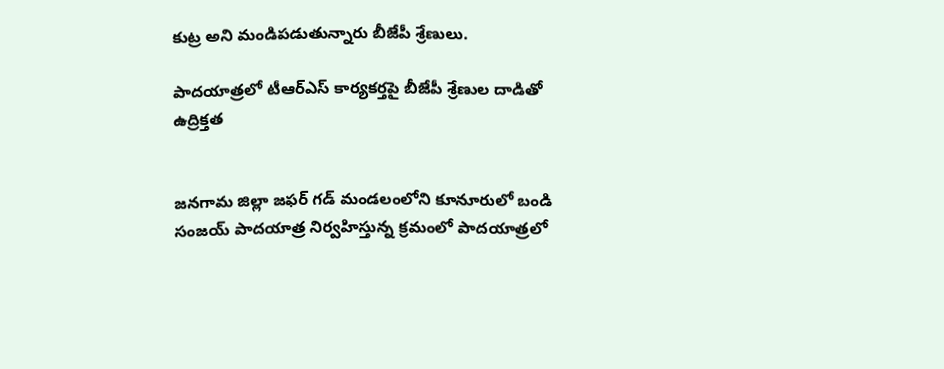కుట్ర అని మండిపడుతున్నారు బీజేపీ శ్రేణులు.

పాదయాత్రలో టీఆర్ఎస్ కార్యకర్తపై బీజేపీ శ్రేణుల దాడితో ఉద్రిక్తత


జనగామ జిల్లా జఫర్ గడ్ మండలంలోని కూనూరులో బండి సంజయ్ పాదయాత్ర నిర్వహిస్తున్న క్రమంలో పాదయాత్రలో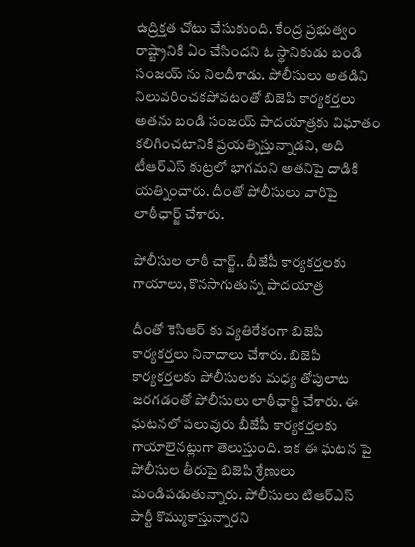ఉద్రిక్తత చోటు చేసుకుంది. కేంద్ర ప్రభుత్వం రాష్ట్రానికి ఏం చేసిందని ఓ స్థానికుడు బండి సంజయ్ ను నిలదీశాడు. పోలీసులు అతడిని నిలువరించకపోవటంతో బిజెపి కార్యకర్తలు అతను బండి సంజయ్ పాదయాత్రకు విఘాతం కలిగించటానికి ప్రయత్నిస్తున్నాడని, అది టీఆర్ఎస్ కుట్రలో భాగమని అతనిపై దాడికి యత్నించారు. దీంతో పోలీసులు వారిపై లాఠీఛార్జ్ చేశారు.

పోలీసుల లాఠీ చార్జ్.. బీజేపీ కార్యకర్తలకు గాయాలు, కొనసాగుతున్న పాదయాత్ర

దీంతో కెసిఆర్ కు వ్యతిరేకంగా బిజెపి కార్యకర్తలు నినాదాలు చేశారు. బిజెపి కార్యకర్తలకు పోలీసులకు మధ్య తోపులాట జరగడంతో పోలీసులు లాఠీఛార్జి చేశారు. ఈ ఘటనలో పలువురు బీజేపీ కార్యకర్తలకు గాయాలైనట్లుగా తెలుస్తుంది. ఇక ఈ ఘటన పై పోలీసుల తీరుపై బిజెపి శ్రేణులు మండిపడుతున్నారు. పోలీసులు టిఆర్ఎస్ పార్టీ కొమ్ముకాస్తున్నారని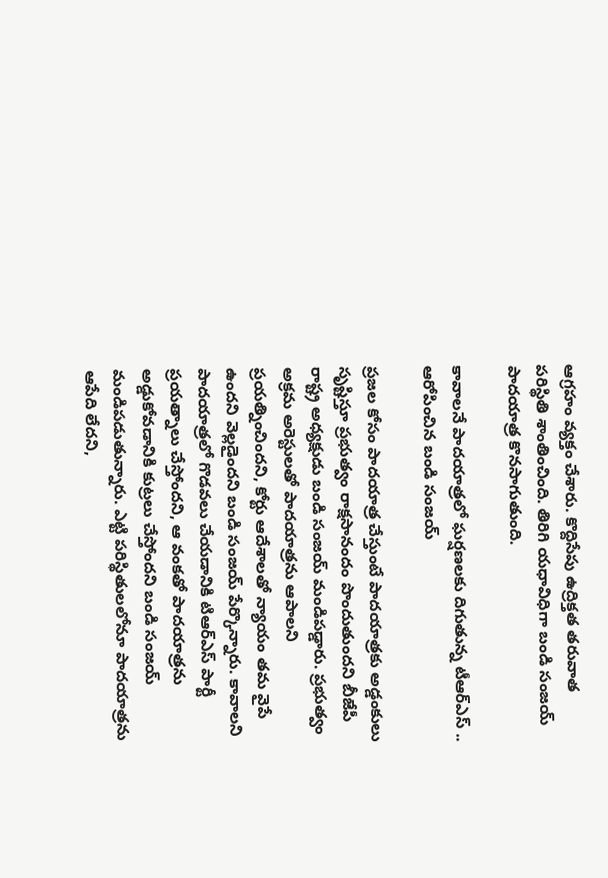ఆగ్రహం వ్యక్తం చేశారు. కొద్దిసేపు ఉద్రిక్తత తరువాత పరిస్థితి శాంతించింది. తిరిగి యధావిధిగా బండి సంజయ్ పాదయాత్ర కొనసాగుతుంది.

కావాలనే పాదయాత్రలో ఘర్షణలకు దిగుతున్న టీఆర్ఎస్ .. ఆరోపించిన బండి సంజయ్

ప్రజల కోసం పాదయాత్ర చేస్తుంటే పాదయాత్రకు అడ్డంకులు సృష్టిస్తూ ప్రభుత్వం రాక్షసానందం పొందుతుందని బీజేపీ రాష్ట్ర అధ్యక్షుడు బండి సంజయ్ మండిపడ్డారు. ప్రభుత్వం అక్రమ అరెస్టులతో పాదయాత్రను ఆపాలని ప్రయత్నించిందని, కోర్టు ఆదేశాలతో న్యాయం తమ వైపే ఉందని వెల్లడైందని బండి సంజయ్ పేర్కొన్నారు. కావాలని పాదయాత్రలో గొడవలు చేయడానికి టిఆర్ఎస్ పార్టీ ప్రయత్నాలు చేస్తోందని, ఆ వంకతో పాదయాత్రను అడ్డుకోవడానికి కుట్రలు చేస్తోందని బండి సంజయ్ మండిపడుతున్నారు. ఎట్టి పరిస్థితులలోనూ పాదయాత్రను ఆపేది లేదని,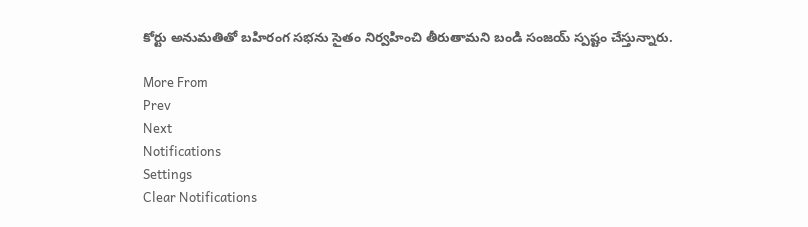కోర్టు అనుమతితో బహిరంగ సభను సైతం నిర్వహించి తీరుతామని బండి సంజయ్ స్పష్టం చేస్తున్నారు.

More From
Prev
Next
Notifications
Settings
Clear Notifications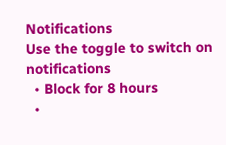Notifications
Use the toggle to switch on notifications
  • Block for 8 hours
  •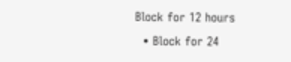Block for 12 hours
  • Block for 24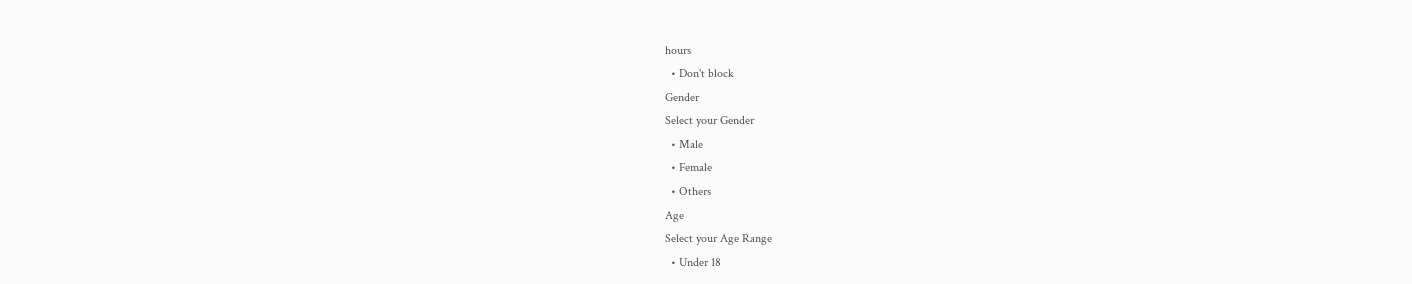hours
  • Don't block
Gender
Select your Gender
  • Male
  • Female
  • Others
Age
Select your Age Range
  • Under 18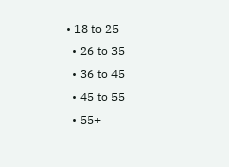• 18 to 25
  • 26 to 35
  • 36 to 45
  • 45 to 55
  • 55+